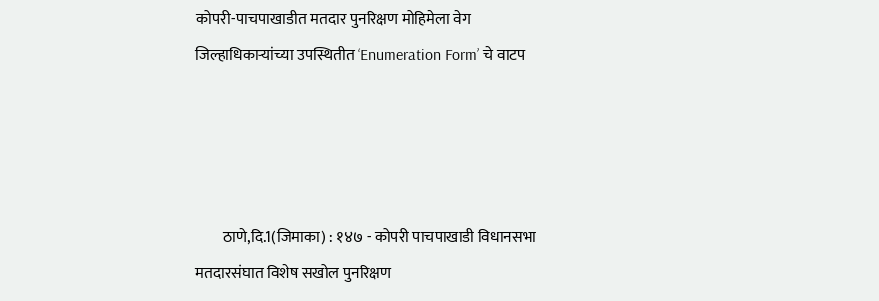कोपरी-पाचपाखाडीत मतदार पुनरिक्षण मोहिमेला वेग जिल्हाधिकाऱ्यांच्या उपस्थितीत ‘Enumeration Form’ चे वाटप




         ठाणे,दि.1(जिमाका) : १४७ - कोपरी पाचपाखाडी विधानसभा मतदारसंघात विशेष सखोल पुनरिक्षण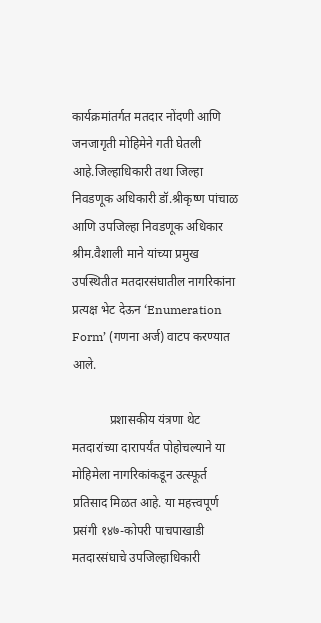कार्यक्रमांतर्गत मतदार नोंदणी आणि जनजागृती मोहिमेने गती घेतली आहे.जिल्हाधिकारी तथा जिल्हा निवडणूक अधिकारी डॉ.श्रीकृष्ण पांचाळ आणि उपजिल्हा निवडणूक अधिकार श्रीम.वैशाली माने यांच्या प्रमुख उपस्थितीत मतदारसंघातील नागरिकांना प्रत्यक्ष भेट देऊन ‘Enumeration Form’ (गणना अर्ज) वाटप करण्यात आले.

            प्रशासकीय यंत्रणा थेट मतदारांच्या दारापर्यंत पोहोचल्याने या मोहिमेला नागरिकांकडून उत्स्फूर्त प्रतिसाद मिळत आहे. या महत्त्वपूर्ण प्रसंगी १४७-कोपरी पाचपाखाडी मतदारसंघाचे उपजिल्हाधिकारी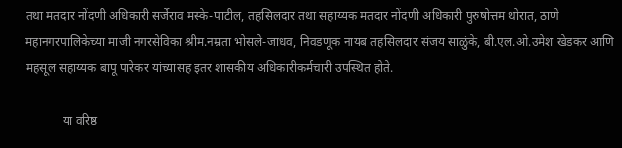तथा मतदार नोंदणी अधिकारी सर्जेराव मस्के-पाटील, तहसिलदार तथा सहाय्यक मतदार नोंदणी अधिकारी पुरुषोत्तम थोरात, ठाणे महानगरपालिकेच्या माजी नगरसेविका श्रीम.नम्रता भोसले-जाधव, निवडणूक नायब तहसिलदार संजय साळुंके, बी.एल.ओ.उमेश खेडकर आणि महसूल सहाय्यक बापू पारेकर यांच्यासह इतर शासकीय अधिकारीकर्मचारी उपस्थित होते.

            या वरिष्ठ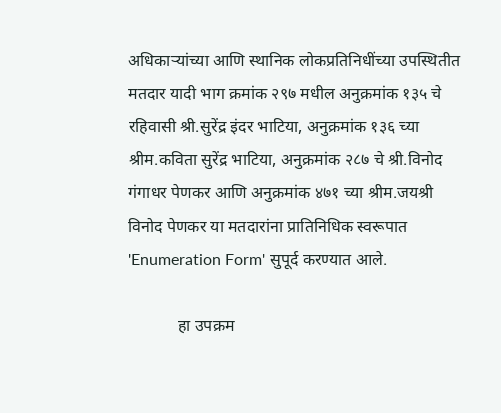अधिकाऱ्यांच्या आणि स्थानिक लोकप्रतिनिधींच्या उपस्थितीत मतदार यादी भाग क्रमांक २९७ मधील अनुक्रमांक १३५ चे रहिवासी श्री.सुरेंद्र इंदर भाटिया, अनुक्रमांक १३६ च्या श्रीम.कविता सुरेंद्र भाटिया, अनुक्रमांक २८७ चे श्री.विनोद गंगाधर पेणकर आणि अनुक्रमांक ४७१ च्या श्रीम.जयश्री विनोद पेणकर या मतदारांना प्रातिनिधिक स्वरूपात 'Enumeration Form' सुपूर्द करण्यात आले.

            हा उपक्रम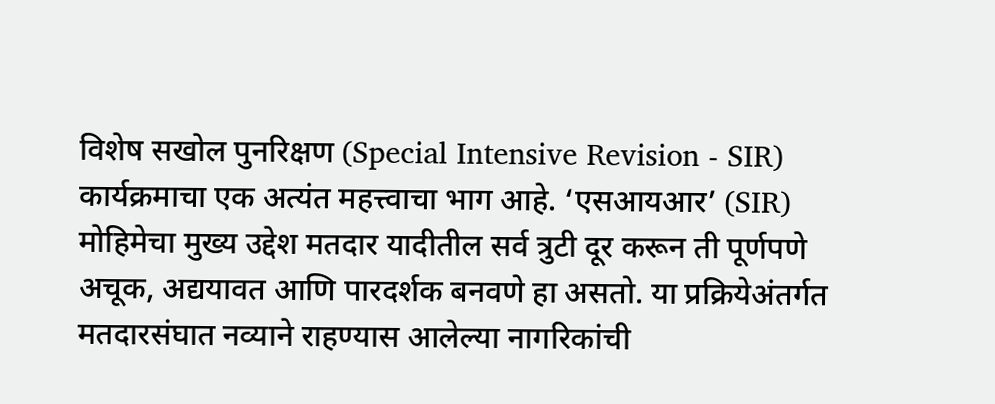विशेष सखोल पुनरिक्षण (Special Intensive Revision - SIR) कार्यक्रमाचा एक अत्यंत महत्त्वाचा भाग आहे. ‘एसआयआर’ (SIR) मोहिमेचा मुख्य उद्देश मतदार यादीतील सर्व त्रुटी दूर करून ती पूर्णपणे अचूक, अद्ययावत आणि पारदर्शक बनवणे हा असतो. या प्रक्रियेअंतर्गत मतदारसंघात नव्याने राहण्यास आलेल्या नागरिकांची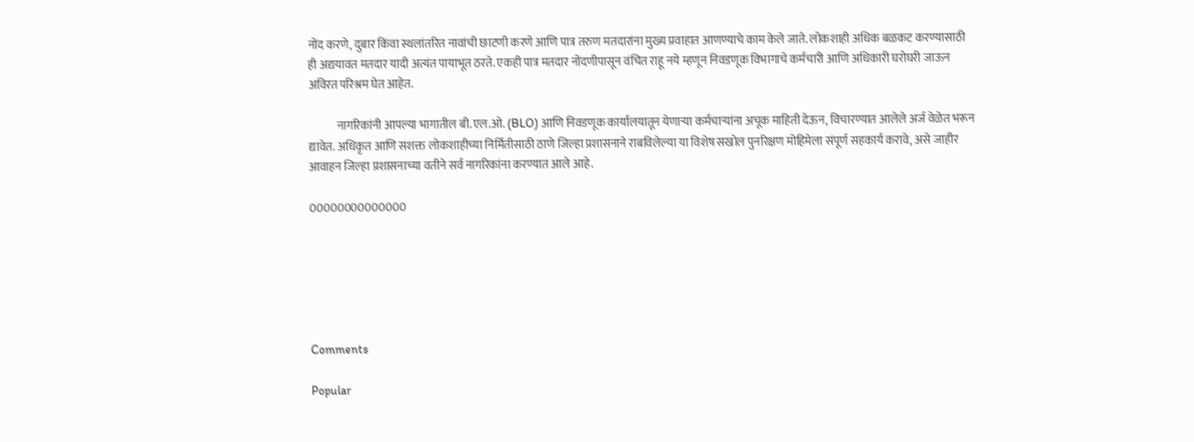नोंद करणे, दुबार किंवा स्थलांतरित नावांची छाटणी करणे आणि पात्र तरुण मतदारांना मुख्य प्रवाहात आणण्याचे काम केले जाते. लोकशाही अधिक बळकट करण्यासाठी ही अद्ययावत मतदार यादी अत्यंत पायाभूत ठरते. एकही पात्र मतदार नोंदणीपासून वंचित राहू नये म्हणून निवडणूक विभागाचे कर्मचारी आणि अधिकारी घरोघरी जाऊन अविरत परिश्रम घेत आहेत.

            नागरिकांनी आपल्या भागातील बी.एल.ओ. (BLO) आणि निवडणूक कार्यालयातून येणाऱ्या कर्मचाऱ्यांना अचूक माहिती देऊन, विचारण्यात आलेले अर्ज वेळेत भरून द्यावेत. अधिकृत आणि सशक्त लोकशाहीच्या निर्मितीसाठी ठाणे जिल्हा प्रशासनाने राबविलेल्या या विशेष सखोल पुनरिक्षण मोहिमेला संपूर्ण सहकार्य करावे, असे जाहीर आवाहन जिल्हा प्रशासनाच्या वतीने सर्व नागरिकांना करण्यात आले आहे.

00000000000000






Comments

Popular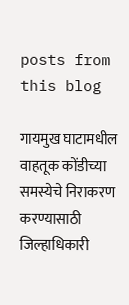posts from this blog

गायमुख घाटामधील वाहतूक कोंडीच्या समस्येचे निराकरण करण्यासाठी जिल्हाधिकारी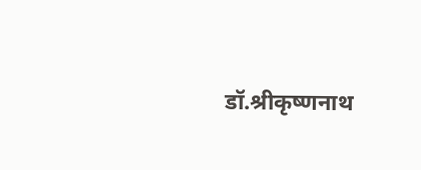डॉ.श्रीकृष्णनाथ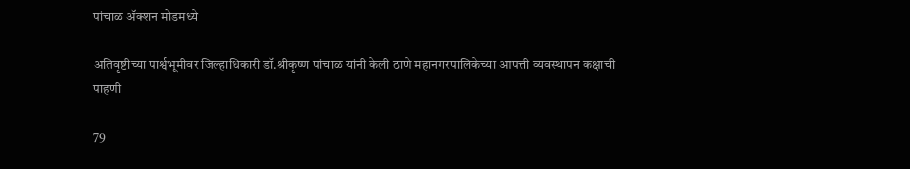पांचाळ ॲक्शन मोडमध्ये

अतिवृष्टीच्या पार्श्वभूमीवर जिल्हाधिकारी डॉ.श्रीकृष्ण पांचाळ यांनी केली ठाणे महानगरपालिकेच्या आपत्ती व्यवस्थापन कक्षाची पाहणी

79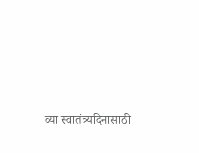व्या स्वातंत्र्यदिनासाठी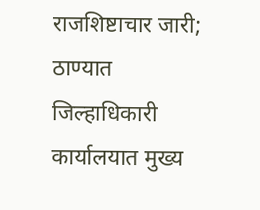राजशिष्टाचार जारी; ठाण्यात जिल्हाधिकारी कार्यालयात मुख्य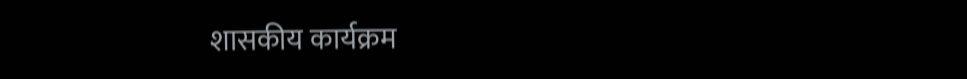शासकीय कार्यक्रम